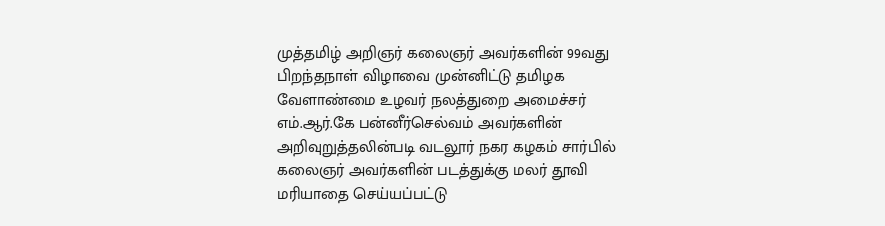முத்தமிழ் அறிஞர் கலைஞர் அவர்களின் 99வது பிறந்தநாள் விழாவை முன்னிட்டு தமிழக வேளாண்மை உழவர் நலத்துறை அமைச்சர் எம்.ஆர்.கே பன்னீர்செல்வம் அவர்களின் அறிவுறுத்தலின்படி வடலூர் நகர கழகம் சார்பில் கலைஞர் அவர்களின் படத்துக்கு மலர் தூவி மரியாதை செய்யப்பட்டு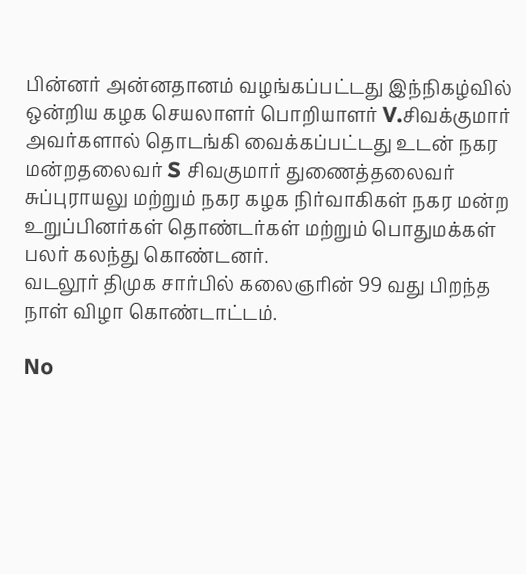பின்னர் அன்னதானம் வழங்கப்பட்டது இந்நிகழ்வில் ஒன்றிய கழக செயலாளர் பொறியாளர் V.சிவக்குமார் அவர்களால் தொடங்கி வைக்கப்பட்டது உடன் நகர மன்றதலைவர் S சிவகுமார் துணைத்தலைவர் சுப்புராயலு மற்றும் நகர கழக நிர்வாகிகள் நகர மன்ற உறுப்பினர்கள் தொண்டர்கள் மற்றும் பொதுமக்கள் பலர் கலந்து கொண்டனர்.
வடலூர் திமுக சார்பில் கலைஞரின் 99 வது பிறந்த நாள் விழா கொண்டாட்டம்.

No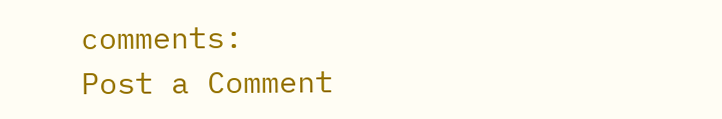comments:
Post a Comment